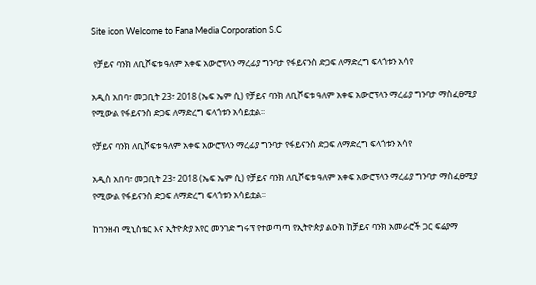Site icon Welcome to Fana Media Corporation S.C

 የቻይና ባንክ ለቢሾፍቱ ዓለም አቀፍ አውሮፕላን ማረፊያ ግንባታ የፋይናንስ ድጋፍ ለማድረግ ፍላጎቱን አሳየ

አዲስ አበባ፣ መጋቢት 23፣ 2018 (ኤፍ ኤም ሲ) የቻይና ባንክ ለቢሾፍቱ ዓለም አቀፍ አውሮፕላን ማረፊያ ግንባታ ማስፈፀሚያ የሚውል የፋይናንስ ድጋፍ ለማድረግ ፍላጎቱን አሳይቷል፡፡

የቻይና ባንክ ለቢሾፍቱ ዓለም አቀፍ አውሮፕላን ማረፊያ ግንባታ የፋይናንስ ድጋፍ ለማድረግ ፍላጎቱን አሳየ

አዲስ አበባ፣ መጋቢት 23፣ 2018 (ኤፍ ኤም ሲ) የቻይና ባንክ ለቢሾፍቱ ዓለም አቀፍ አውሮፕላን ማረፊያ ግንባታ ማስፈፀሚያ የሚውል የፋይናንስ ድጋፍ ለማድረግ ፍላጎቱን አሳይቷል፡፡

ከገንዘብ ሚኒስቴር እና ኢትዮጵያ አየር መንገድ ግሩፕ የተወጣጣ የኢትዮጵያ ልዑክ ከቻይና ባንክ አመራሮች ጋር ፍሬያማ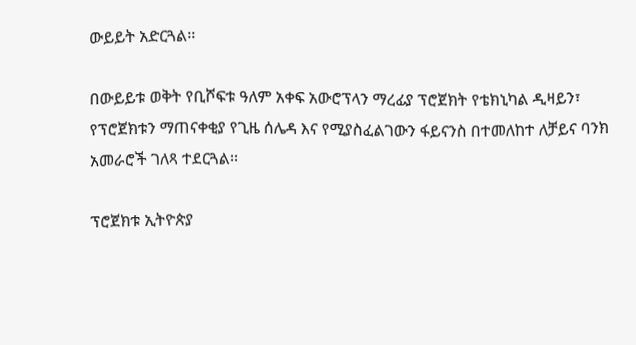ውይይት አድርጓል፡፡

በውይይቱ ወቅት የቢሾፍቱ ዓለም አቀፍ አውሮፕላን ማረፊያ ፕሮጀክት የቴክኒካል ዲዛይን፣ የፕሮጀክቱን ማጠናቀቂያ የጊዜ ሰሌዳ እና የሚያስፈልገውን ፋይናንስ በተመለከተ ለቻይና ባንክ አመራሮች ገለጻ ተደርጓል፡፡

ፕሮጀክቱ ኢትዮጵያ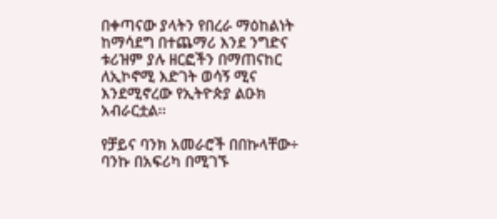በቀጣናው ያላትን የበረራ ማዕከልነት ከማሳደግ በተጨማሪ እንደ ንግድና ቱሪዝም ያሉ ዘርፎችን በማጠናከር ለኢኮኖሚ እድገት ወሳኝ ሚና እንደሚኖረው የኢትዮጵያ ልዑክ አብራርቷል፡፡

የቻይና ባንክ አመራሮች በበኩላቸው÷ ባንኩ በአፍሪካ በሚገኙ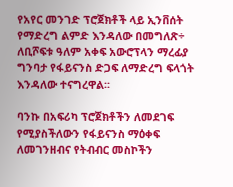የአየር መንገድ ፕሮጀክቶች ላይ ኢንቨሰት የማድረግ ልምድ እንዳለው በመግለጽ÷ ለቢሾፍቱ ዓለም አቀፍ አውሮፕላን ማረፊያ ግንባታ የፋይናንስ ድጋፍ ለማድረግ ፍላጎት እንዳለው ተናግረዋል፡፡

ባንኩ በአፍሪካ ፕሮጀክቶችን ለመደገፍ የሚያስችለውን የፋይናንስ ማዕቀፍ ለመገንዘብና የትብብር መስኮችን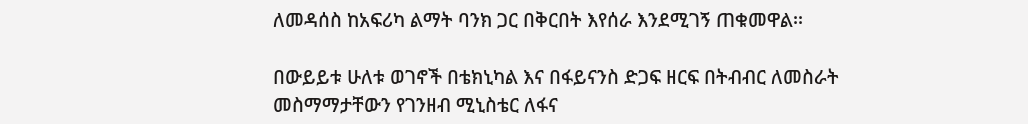ለመዳሰስ ከአፍሪካ ልማት ባንክ ጋር በቅርበት እየሰራ እንደሚገኝ ጠቁመዋል፡፡

በውይይቱ ሁለቱ ወገኖች በቴክኒካል እና በፋይናንስ ድጋፍ ዘርፍ በትብብር ለመስራት መስማማታቸውን የገንዘብ ሚኒስቴር ለፋና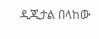ዲጂታል በላከው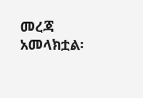መረጃ አመላክቷል፡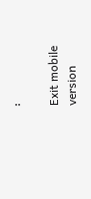፡

Exit mobile version